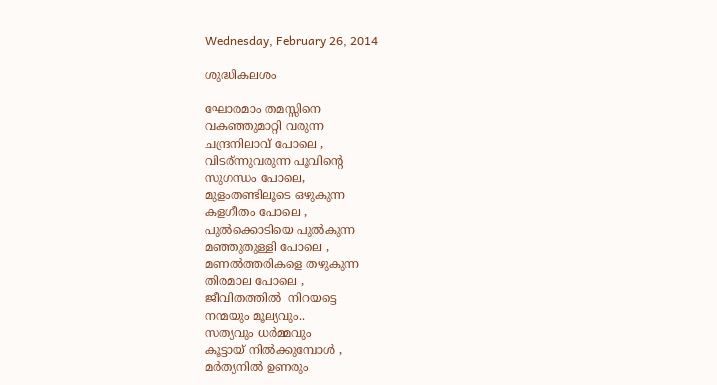Wednesday, February 26, 2014

ശുദ്ധികലശം

ഘോരമാം തമസ്സിനെ
വകഞ്ഞുമാറ്റി വരുന്ന
ചന്ദ്രനിലാവ് പോലെ ,
വിടര്ന്നുവരുന്ന പൂവിന്റെ
സുഗന്ധം പോലെ,
മുളംതണ്ടിലൂടെ ഒഴുകുന്ന
കളഗീതം പോലെ ,
പുല്‍ക്കൊടിയെ പുല്‍കുന്ന
മഞ്ഞുതുള്ളി പോലെ ,
മണല്‍ത്തരികളെ തഴുകുന്ന
തിരമാല പോലെ ,
ജീവിതത്തില്‍  നിറയട്ടെ
നന്മയും മൂല്യവും..
സത്യവും ധര്‍മ്മവും
കൂട്ടായ് നില്‍ക്കുമ്പോള്‍ ,
മര്‍ത്യനില്‍ ഉണരും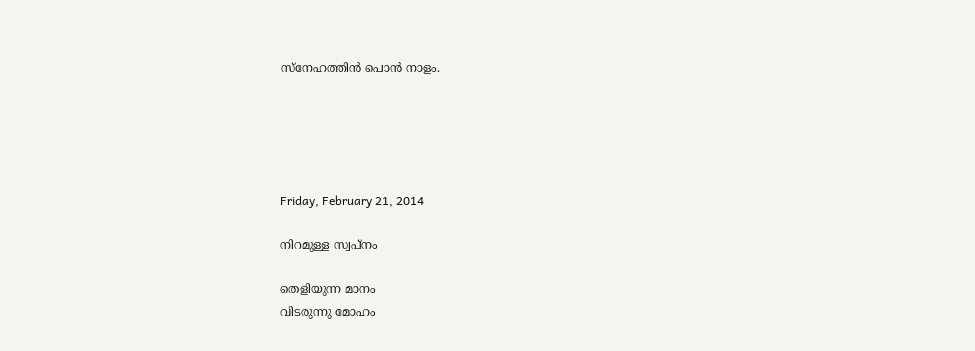സ്നേഹത്തിന്‍ പൊന്‍ നാളം.





Friday, February 21, 2014

നിറമുള്ള സ്വപ്നം

തെളിയുന്ന മാനം
വിടരുന്നു മോഹം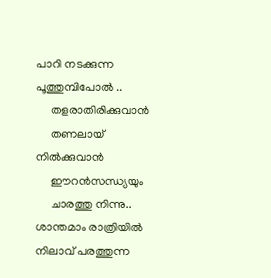പാറി നടക്കുന്ന
പൂത്തുമ്പിപോല്‍ ..
     തളരാതിരിക്കുവാന്‍
     തണലായ്‌ നില്‍ക്കുവാന്‍
     ഈറന്‍സന്ധ്യയും
     ചാരത്തു നിന്നു..
ശാന്തമാം രാത്രിയില്‍
നിലാവ് പരത്തുന്ന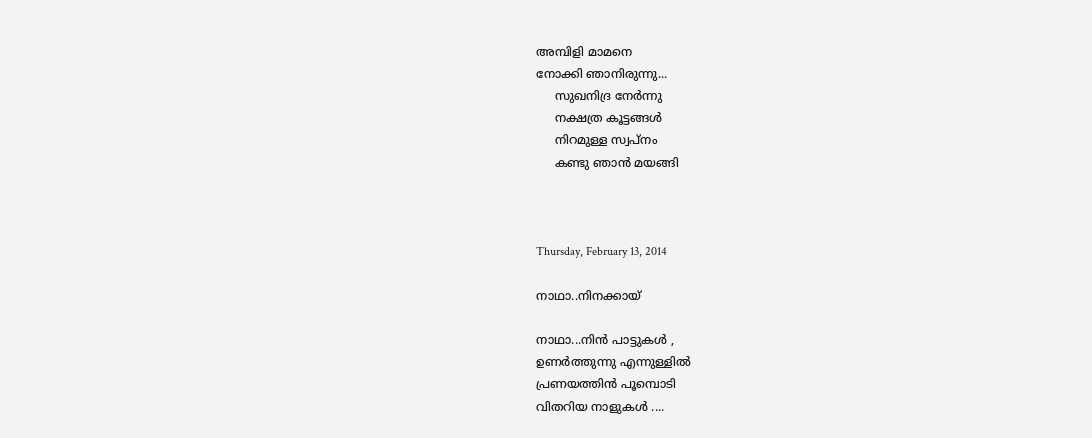അമ്പിളി മാമനെ
നോക്കി ഞാനിരുന്നു...
     സുഖനിദ്ര നേര്‍ന്നു
     നക്ഷത്ര കൂട്ടങ്ങള്‍
     നിറമുള്ള സ്വപ്നം
     കണ്ടു ഞാന്‍ മയങ്ങി



Thursday, February 13, 2014

നാഥാ..നിനക്കായ്

നാഥാ...നിന്‍ പാട്ടുകള്‍ ,
ഉണര്‍ത്തുന്നു എന്നുള്ളില്‍
പ്രണയത്തിന്‍ പൂമ്പൊടി
വിതറിയ നാളുകള്‍ ....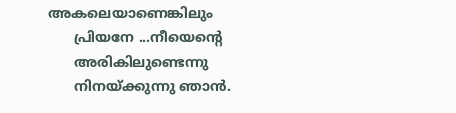അകലെയാണെങ്കിലും
      പ്രിയനേ ...നീയെന്റെ
      അരികിലുണ്ടെന്നു
      നിനയ്ക്കുന്നു ഞാന്‍.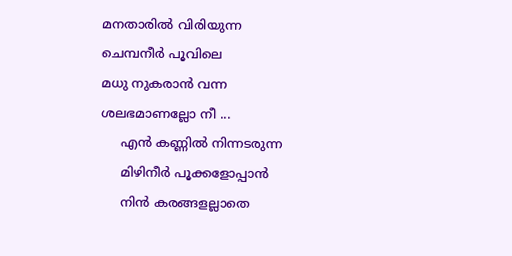മനതാരില്‍ വിരിയുന്ന
ചെമ്പനീര്‍ പൂവിലെ
മധു നുകരാന്‍ വന്ന
ശലഭമാണല്ലോ നീ ...
     എന്‍ കണ്ണില്‍ നിന്നടരുന്ന
     മിഴിനീര്‍ പൂക്കളോപ്പാന്‍
     നിന്‍ കരങ്ങളല്ലാതെ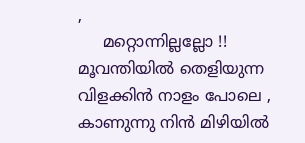,
     മറ്റൊന്നില്ലല്ലോ !!
മൂവന്തിയില്‍ തെളിയുന്ന
വിളക്കിന്‍ നാളം പോലെ ,
കാണുന്നു നിന്‍ മിഴിയില്‍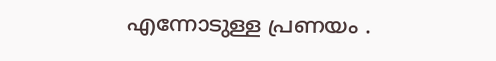എന്നോടുള്ള പ്രണയം .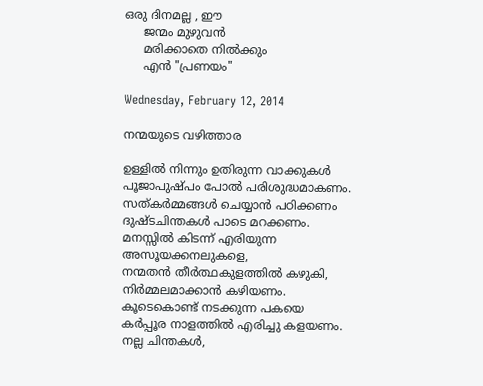ഒരു ദിനമല്ല , ഈ
     ജന്മം മുഴുവന്‍
     മരിക്കാതെ നില്‍ക്കും
     എന്‍ "പ്രണയം"

Wednesday, February 12, 2014

നന്മയുടെ വഴിത്താര

ഉള്ളില്‍ നിന്നും ഉതിരുന്ന വാക്കുകള്‍
പൂജാപുഷ്പം പോല്‍ പരിശുദ്ധമാകണം.
സത്കര്‍മ്മങ്ങള്‍ ചെയ്യാന്‍ പഠിക്കണം
ദുഷ്ടചിന്തകള്‍ പാടെ മറക്കണം.
മനസ്സില്‍ കിടന്ന് എരിയുന്ന
അസൂയക്കനലുകളെ,
നന്മതന്‍ തീര്‍ത്ഥകുളത്തില്‍ കഴുകി,
നിര്‍മ്മലമാക്കാന്‍ കഴിയണം.
കൂടെകൊണ്ട് നടക്കുന്ന പകയെ
കര്‍പ്പൂര നാളത്തില്‍ എരിച്ചു കളയണം.
നല്ല ചിന്തകള്‍,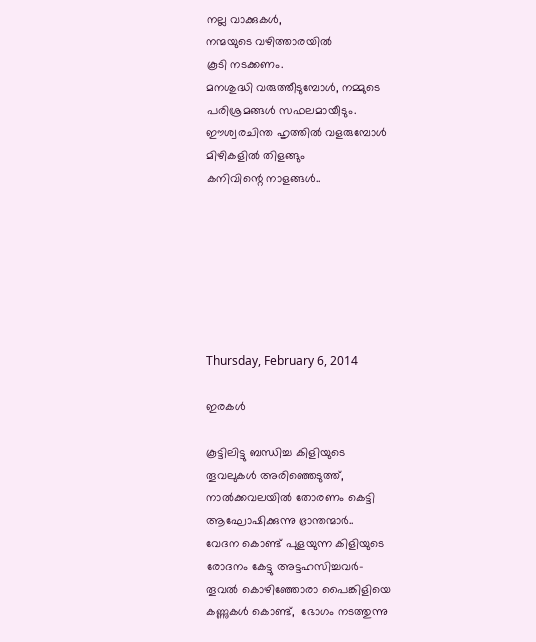നല്ല വാക്കുകള്‍,
നന്മയുടെ വഴിത്താരയില്‍
കൂടി നടക്കണം.
മനശുദ്ധി വരുത്തീടുമ്പോള്‍, നമ്മുടെ
പരിശ്രമങ്ങള്‍ സഫലമായീടും.
ഈശ്വരചിന്ത ഹൃത്തില്‍ വളരുമ്പോള്‍
മിഴികളില്‍ തിളങ്ങും
കനിവിന്റെ നാളങ്ങള്‍..







Thursday, February 6, 2014

ഇരകള്‍

കൂട്ടിലിട്ടു ബന്ധിച്ച കിളിയുടെ
തൂവലുകള്‍ അരിഞ്ഞെടുത്ത്,
നാല്‍ക്കവലയില്‍ തോരണം കെട്ടി
ആഘോഷിക്കുന്നു ഭ്രാന്തന്മാര്‍..
വേദന കൊണ്ട് പുളയുന്ന കിളിയുടെ
രോദനം കേട്ടു അട്ടഹസിച്ചവര്‍-
തൂവല്‍ കൊഴിഞ്ഞോരാ പൈങ്കിളിയെ
കണ്ണുകള്‍ കൊണ്ട്,  ഭോഗം നടത്തുന്നു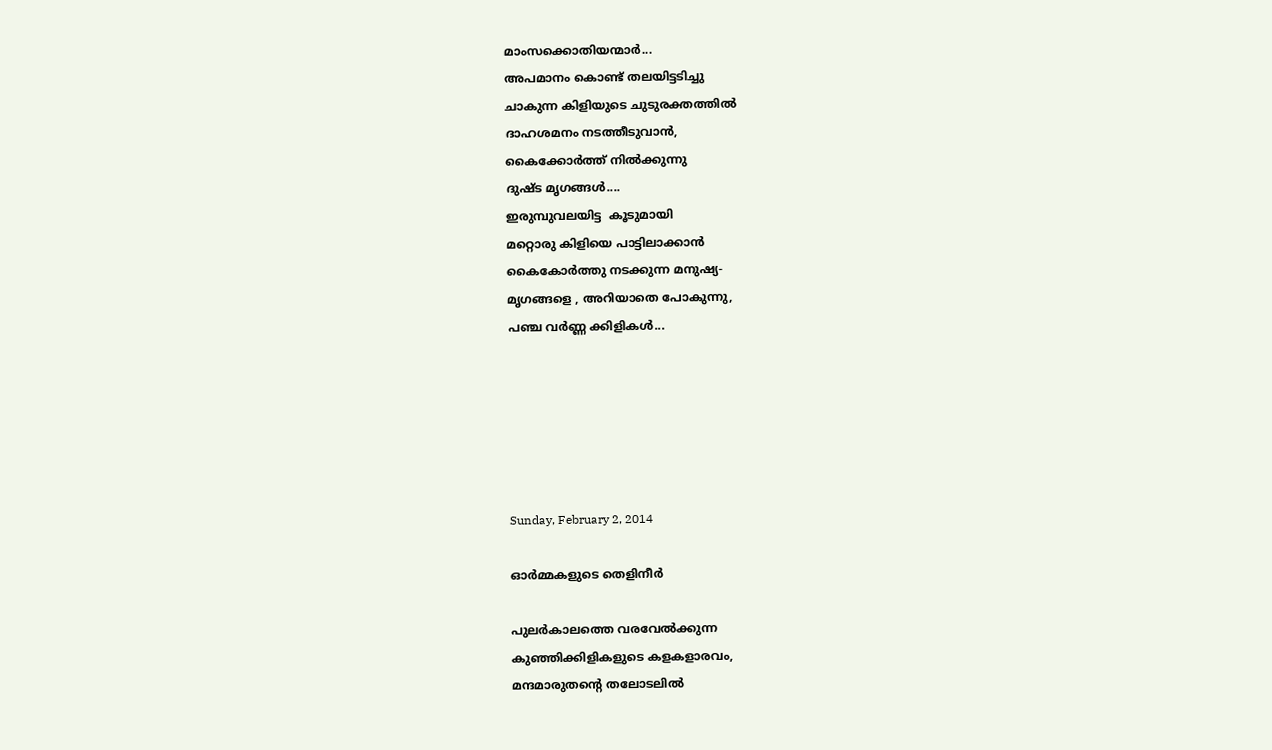മാംസക്കൊതിയന്മാര്‍...
അപമാനം കൊണ്ട് തലയിട്ടടിച്ചു
ചാകുന്ന കിളിയുടെ ചുടുരക്തത്തില്‍
ദാഹശമനം നടത്തീടുവാന്‍,
കൈക്കോര്‍ത്ത് നില്‍ക്കുന്നു
ദുഷ്ട മൃഗങ്ങള്‍....
ഇരുമ്പുവലയിട്ട  കൂടുമായി
മറ്റൊരു കിളിയെ പാട്ടിലാക്കാന്‍
കൈകോര്‍ത്തു നടക്കുന്ന മനുഷ്യ-
മൃഗങ്ങളെ , അറിയാതെ പോകുന്നു,
പഞ്ച വര്‍ണ്ണ ക്കിളികള്‍...






Sunday, February 2, 2014

ഓര്‍മ്മകളുടെ തെളിനീര്‍

പുലര്‍കാലത്തെ വരവേല്‍ക്കുന്ന
കുഞ്ഞിക്കിളികളുടെ കളകളാരവം,
മന്ദമാരുതന്റെ തലോടലില്‍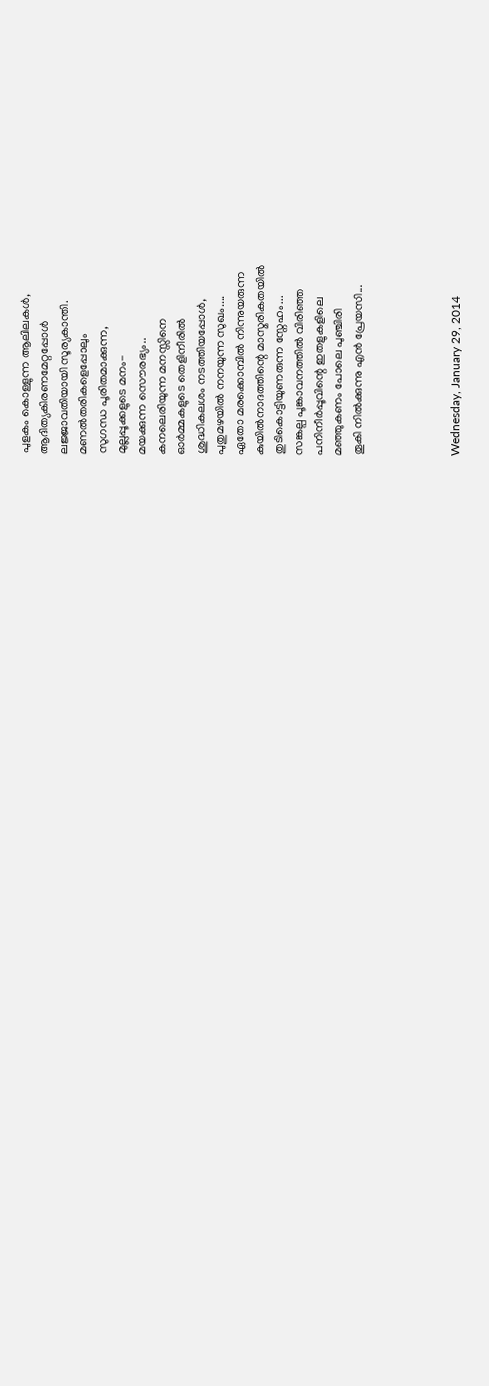പുളകം കൊള്ളുന്ന ആലിലകള്‍,
ആദിത്യകിരണമേറ്റപ്പോള്‍
ലജ്ജാവതിയായി സൂര്യകാന്തി.
മണല്‍തരികളെപ്പോലും
സുഗന്ധ പൂരിതമാക്കുന്ന,
മുല്ലപ്പൂക്കളുടെ മനം-
മയക്കുന്ന സൌരഭ്യം..
കനലെരിയുന്ന മനസ്സിനെ
ഓര്‍മ്മകളുടെ തെളിനീരില്‍
ശുദ്ധികലശം നടത്തിയപ്പോള്‍,
പുതുമഴയില്‍ നനയുന്ന സുഖം....
ഏതോ മരക്കൊമ്പില്‍ നിന്നുയരുന്ന
കുയില്‍നാദത്തിന്റെ മാസ്മരികതയില്‍
തുടികൊട്ടിയുണരുന്ന സ്നേഹം...
സങ്കല്പ പൂങ്കാവനത്തില്‍ വിരിഞ്ഞ
പനിനീര്‍പ്പൂവിന്റെ ഇതളുകളിലെ
മഞ്ഞുകണം പോലെ പുഞ്ചിരി
തൂകി നില്‍ക്കുന്നു എന്‍ പ്രേയസി...




Wednesday, January 29, 2014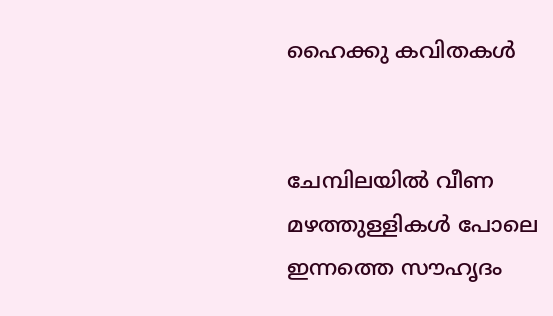ഹൈക്കു കവിതകള്‍


ചേമ്പിലയില്‍ വീണ
മഴത്തുള്ളികള്‍ പോലെ
ഇന്നത്തെ സൗഹൃദം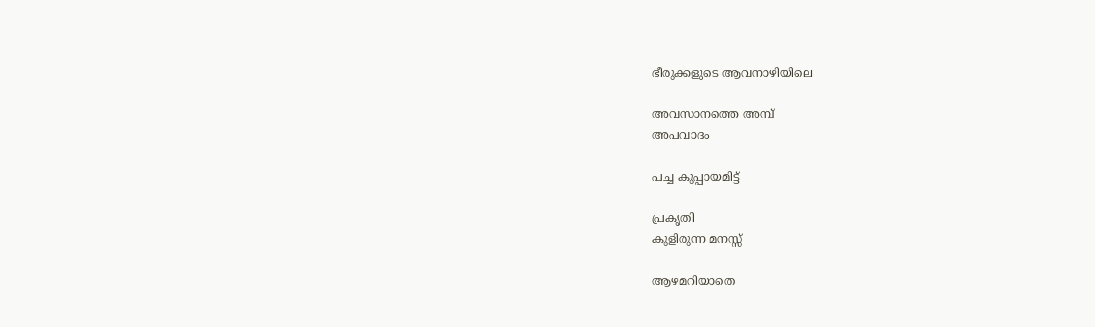ഭീരുക്കളുടെ ആവനാഴിയിലെ

അവസാനത്തെ അമ്പ്
അപവാദം

പച്ച കുപ്പായമിട്ട്

പ്രകൃതി
കുളിരുന്ന മനസ്സ്

ആഴമറിയാതെ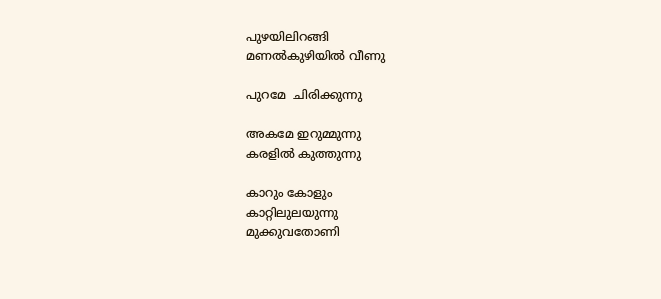പുഴയിലിറങ്ങി
മണല്‍കുഴിയില്‍ വീണു

പുറമേ  ചിരിക്കുന്നു

അകമേ ഇറുമ്മുന്നു
കരളില്‍ കുത്തുന്നു

കാറും കോളും
കാറ്റിലുലയുന്നു
മുക്കുവതോണി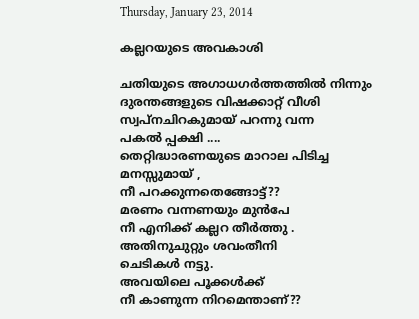Thursday, January 23, 2014

കല്ലറയുടെ അവകാശി

ചതിയുടെ അഗാധഗര്‍ത്തത്തില്‍ നിന്നും
ദുരന്തങ്ങളുടെ വിഷക്കാറ്റ് വീശി
സ്വപ്നചിറകുമായ് പറന്നു വന്ന
പകല്‍ പ്പക്ഷി ....
തെറ്റിദ്ധാരണയുടെ മാറാല പിടിച്ച
മനസ്സുമായ് ,
നീ പറക്കുന്നതെങ്ങോട്ട്??
മരണം വന്നണയും മുന്‍പേ
നീ എനിക്ക് കല്ലറ തീര്‍ത്തു .
അതിനുചുറ്റും ശവംതീനി
ചെടികള്‍ നട്ടു.
അവയിലെ പൂക്കള്‍ക്ക്
നീ കാണുന്ന നിറമെന്താണ്??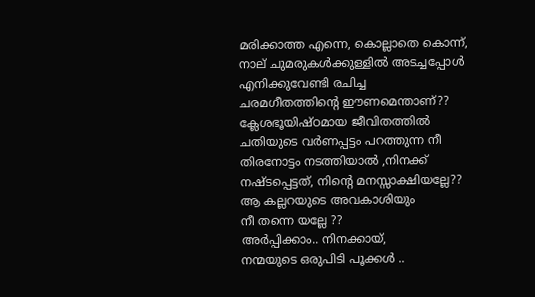മരിക്കാത്ത എന്നെ, കൊല്ലാതെ കൊന്ന്,
നാല് ചുമരുകള്‍ക്കുള്ളില്‍ അടച്ചപ്പോള്‍
എനിക്കുവേണ്ടി രചിച്ച
ചരമഗീതത്തിന്‍റെ ഈണമെന്താണ്??
ക്ലേശഭൂയിഷ്ഠമായ ജീവിതത്തില്‍
ചതിയുടെ വര്‍ണപ്പട്ടം പറത്തുന്ന നീ
തിരനോട്ടം നടത്തിയാല്‍ ,നിനക്ക്
നഷ്ടപ്പെട്ടത്, നിന്റെ മനസ്സാക്ഷിയല്ലേ??
ആ കല്ലറയുടെ അവകാശിയും
നീ തന്നെ യല്ലേ ??
അര്‍പ്പിക്കാം.. നിനക്കായ്,
നന്മയുടെ ഒരുപിടി പൂക്കള്‍ ..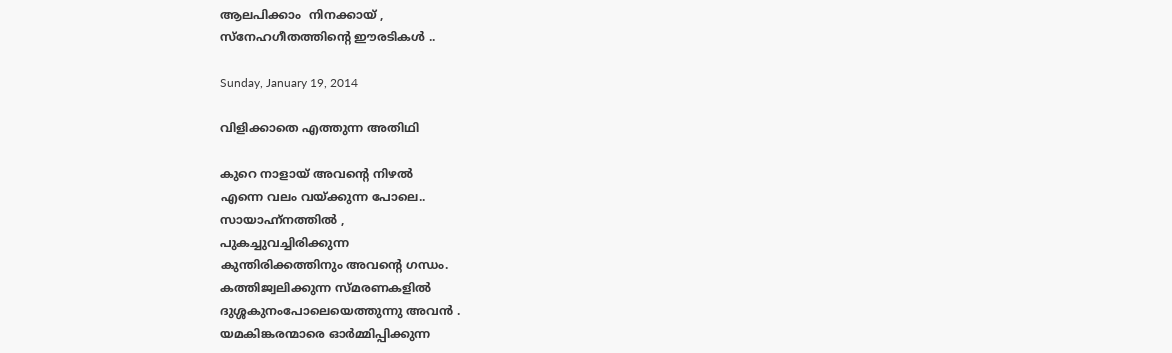ആലപിക്കാം  നിനക്കായ് ,
സ്നേഹഗീതത്തിന്റെ ഈരടികള്‍ ..

Sunday, January 19, 2014

വിളിക്കാതെ എത്തുന്ന അതിഥി

കുറെ നാളായ് അവന്റെ നിഴല്‍
എന്നെ വലം വയ്ക്കുന്ന പോലെ..
സായാഹ്ന്നത്തില്‍ ,
പുകച്ചുവച്ചിരിക്കുന്ന
കുന്തിരിക്കത്തിനും അവന്റെ ഗന്ധം.
കത്തിജ്വലിക്കുന്ന സ്മരണകളില്‍
ദുശ്ശകുനംപോലെയെത്തുന്നു അവന്‍ .
യമകിങ്കരന്മാരെ ഓര്‍മ്മിപ്പിക്കുന്ന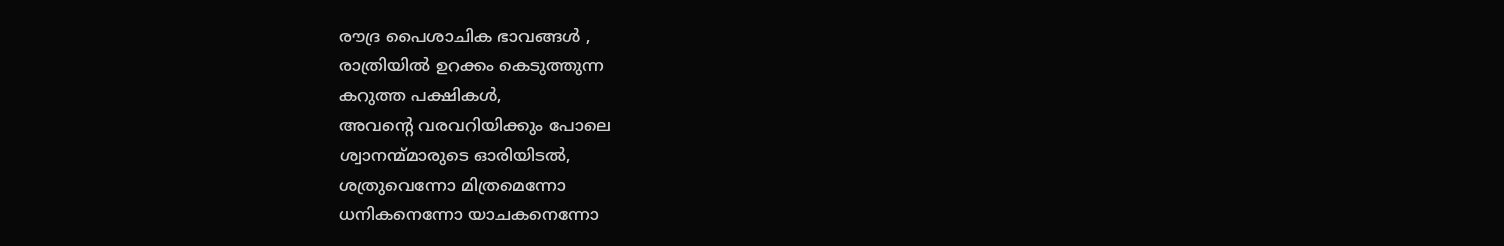രൗദ്ര പൈശാചിക ഭാവങ്ങള്‍ ,
രാത്രിയില്‍ ഉറക്കം കെടുത്തുന്ന
കറുത്ത പക്ഷികള്‍,
അവന്റെ വരവറിയിക്കും പോലെ
ശ്വാനന്മ്മാരുടെ ഓരിയിടല്‍,
ശത്രുവെന്നോ മിത്രമെന്നോ
ധനികനെന്നോ യാചകനെന്നോ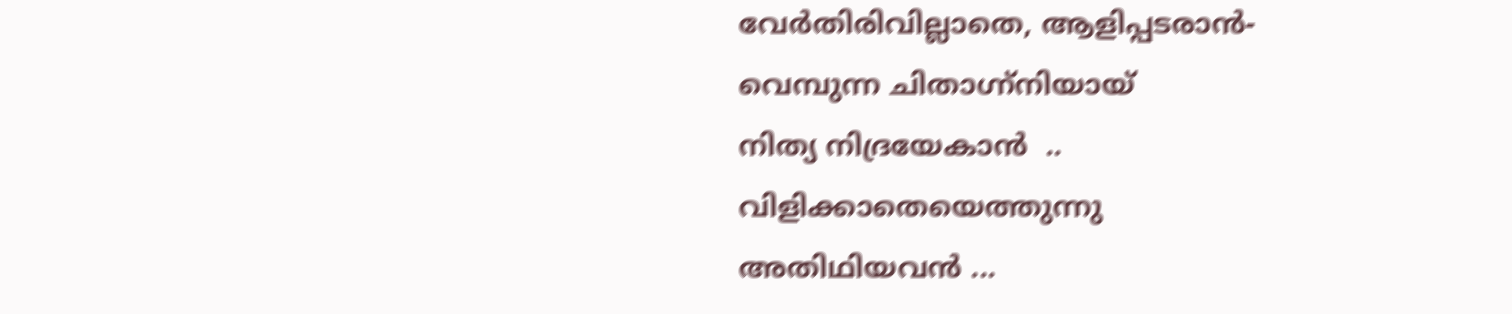വേര്‍തിരിവില്ലാതെ, ആളിപ്പടരാന്‍-
വെമ്പുന്ന ചിതാഗ്ന്നിയായ്
നിത്യ നിദ്രയേകാന്‍  ..
വിളിക്കാതെയെത്തുന്നു
അതിഥിയവന്‍ ...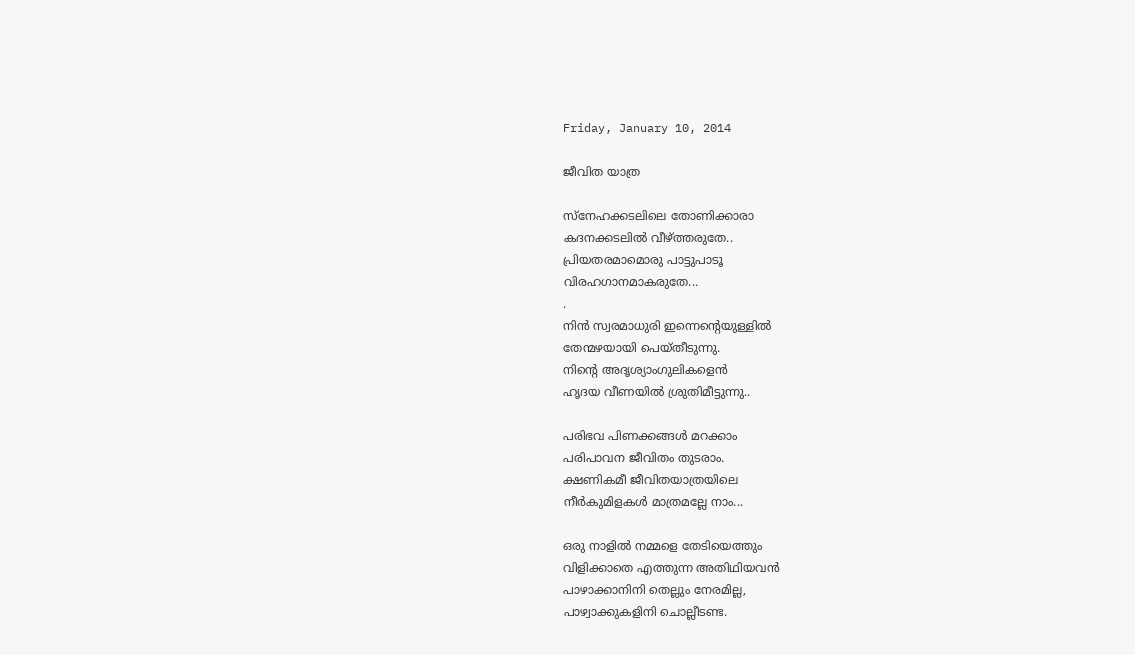Friday, January 10, 2014

ജീവിത യാത്ര

സ്നേഹക്കടലിലെ തോണിക്കാരാ
കദനക്കടലില്‍ വീഴ്ത്തരുതേ..
പ്രിയതരമാമൊരു പാട്ടുപാടൂ
വിരഹഗാനമാകരുതേ...
.
നിന്‍ സ്വരമാധുരി ഇന്നെന്‍റെയുള്ളില്‍
തേന്മഴയായി പെയ്തീടുന്നു.
നിന്‍റെ അദൃശ്യാംഗുലികളെന്‍
ഹൃദയ വീണയില്‍ ശ്രുതിമീട്ടുന്നു..

പരിഭവ പിണക്കങ്ങള്‍ മറക്കാം
പരിപാവന ജീവിതം തുടരാം.
ക്ഷണികമീ ജീവിതയാത്രയിലെ
നീര്‍കുമിളകള്‍ മാത്രമല്ലേ നാം...

ഒരു നാളില്‍ നമ്മളെ തേടിയെത്തും
വിളിക്കാതെ എത്തുന്ന അതിഥിയവന്‍
പാഴാക്കാനിനി തെല്ലും നേരമില്ല,
പാഴ്വാക്കുകളിനി ചൊല്ലീടണ്ട.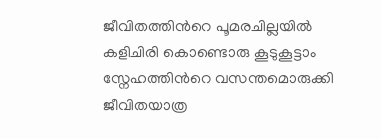ജീവിതത്തിന്‍റെ പൂമരചില്ലയില്‍
കളിചിരി കൊണ്ടൊരു കൂടുകൂട്ടാം
സ്നേഹത്തിന്‍റെ വസന്തമൊരുക്കി
ജീവിതയാത്ര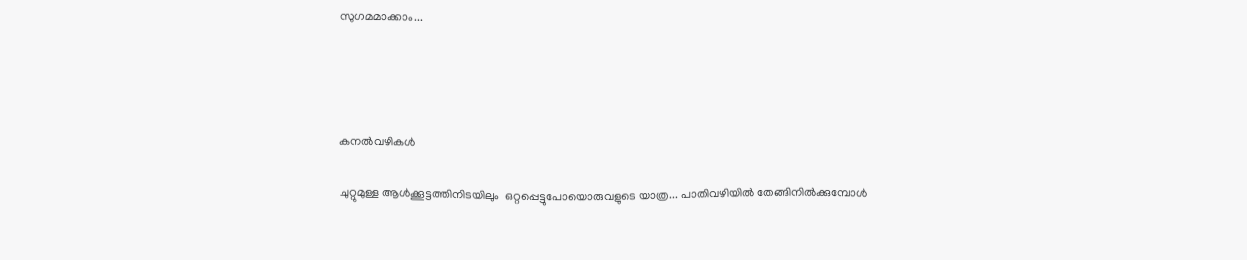സുഗമമാക്കാം...




കനൽവഴികൾ

ചുറ്റുമുള്ള ആൾക്കൂട്ടത്തിനിടയിലും  ഒറ്റപ്പെട്ടുപോയൊരുവളുടെ യാത്ര... പാതിവഴിയിൽ തേങ്ങിനിൽക്കുമ്പോൾ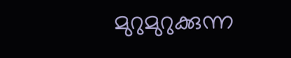മുറുമുറുക്കുന്ന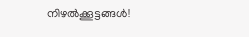നിഴൽക്കൂട്ടങ്ങൾ!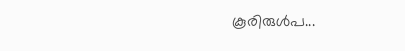കൂരിരുൾപ...